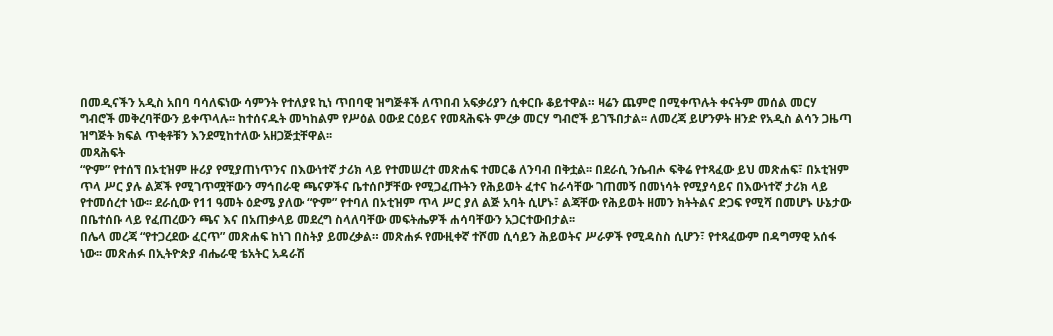በመዲናችን አዲስ አበባ ባሳለፍነው ሳምንት የተለያዩ ኪነ ጥበባዊ ዝግጅቶች ለጥበብ አፍቃሪያን ሲቀርቡ ቆይተዋል። ዛሬን ጨምሮ በሚቀጥሉት ቀናትም መሰል መርሃ ግብሮች መቅረባቸውን ይቀጥላሉ፡፡ ከተሰናዱት መካከልም የሥዕል ዐውደ ርዕይና የመጻሕፍት ምረቃ መርሃ ግብሮች ይገኙበታል፡፡ ለመረጃ ይሆንዎት ዘንድ የአዲስ ልሳን ጋዜጣ ዝግጅት ክፍል ጥቂቶቹን እንደሚከተለው አዘጋጅቷቸዋል፡፡
መጻሕፍት
“ዮም” የተሰኘ በኦቲዝም ዙሪያ የሚያጠነጥንና በእውነተኛ ታሪክ ላይ የተመሠረተ መጽሐፍ ተመርቆ ለንባብ በቅቷል፡፡ በደራሲ ንሴብሖ ፍቅሬ የተጻፈው ይህ መጽሐፍ፣ በኦቲዝም ጥላ ሥር ያሉ ልጆች የሚገጥሟቸውን ማኅበራዊ ጫናዎችና ቤተሰቦቻቸው የሚጋፈጡትን የሕይወት ፈተና ከራሳቸው ገጠመኝ በመነሳት የሚያሳይና በእውነተኛ ታሪክ ላይ የተመሰረተ ነው፡፡ ደራሲው የ11 ዓመት ዕድሜ ያለው “ዮም” የተባለ በኦቲዝም ጥላ ሥር ያለ ልጅ አባት ሲሆኑ፣ ልጃቸው የሕይወት ዘመን ክትትልና ድጋፍ የሚሻ በመሆኑ ሁኔታው በቤተሰቡ ላይ የፈጠረውን ጫና እና በአጠቃላይ መደረግ ስላለባቸው መፍትሔዎች ሐሳባቸውን አጋርተውበታል፡፡
በሌላ መረጃ “የተጋረደው ፈርጥ” መጽሐፍ ከነገ በስትያ ይመረቃል። መጽሐፉ የሙዚቀኛ ተሾመ ሲሳይን ሕይወትና ሥራዎች የሚዳስስ ሲሆን፣ የተጻፈውም በዳግማዊ አሰፋ ነው፡፡ መጽሐፉ በኢትዮጵያ ብሔራዊ ቴአትር አዳራሽ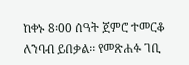ከቀኑ 8፡00 ሰዓት ጀምሮ ተመርቆ ለንባብ ይበቃል፡፡ የመጽሐፉ ገቢ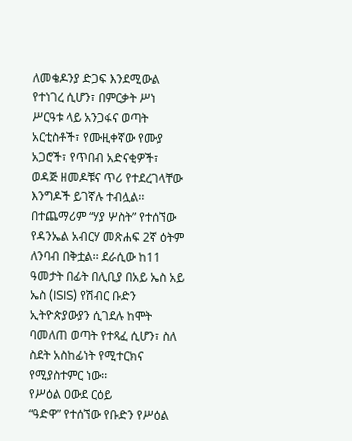ለመቄዶንያ ድጋፍ እንደሚውል የተነገረ ሲሆን፣ በምርቃት ሥነ ሥርዓቱ ላይ አንጋፋና ወጣት አርቲስቶች፣ የሙዚቀኛው የሙያ አጋሮች፣ የጥበብ አድናቂዎች፣ ወዳጅ ዘመዶቹና ጥሪ የተደረገላቸው እንግዶች ይገኛሉ ተብሏል፡፡
በተጨማሪም “ሃያ ሦስት” የተሰኘው የዳንኤል አብርሃ መጽሐፍ 2ኛ ዕትም ለንባብ በቅቷል፡፡ ደራሲው ከ11 ዓመታት በፊት በሊቢያ በአይ ኤስ አይ ኤስ (ISIS) የሽብር ቡድን ኢትዮጵያውያን ሲገደሉ ከሞት ባመለጠ ወጣት የተጻፈ ሲሆን፣ ስለ ስደት አስከፊነት የሚተርክና የሚያስተምር ነው፡፡
የሥዕል ዐውደ ርዕይ
“ዓድዋ” የተሰኘው የቡድን የሥዕል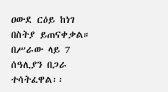ዐውደ ርዕይ ከነገ በስትያ ይጠናቀቃል። በሥራው ላይ 7 ሰዓሊያን በጋራ ተሳትፈዋል፡፡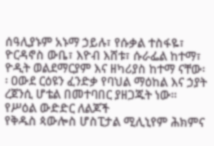ሰዓሊያኑም አኑማ ኃይሉ፣ የሱቃል ተስፋዬ፣ ዮርዳኖስ ውቤ፣ እዮብ እሸቱ፣ ሱራፌል ከተማ፣ ዮዲት ወልደማርያም እና ዘካሪያስ ከተማ ናቸው፡፡ ዐውደ ርዕዩን ፈንድቃ የባህል ማዕከል እና ኃያት ረጀንሲ ሆቴል በመተባበር ያዘጋጁት ነው፡፡
የሥዕል ውድድር ለልጆች
የቅዱስ ጳውሎስ ሆስፒታል ሚሊኒየም ሕክምና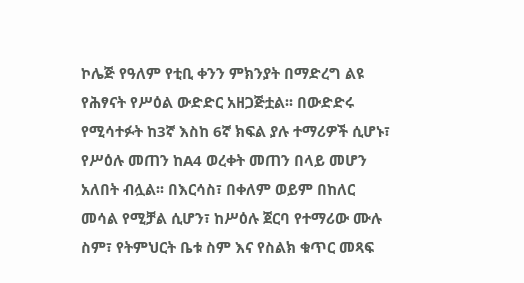ኮሌጅ የዓለም የቲቢ ቀንን ምክንያት በማድረግ ልዩ የሕፃናት የሥዕል ውድድር አዘጋጅቷል፡፡ በውድድሩ
የሚሳተፉት ከ3ኛ እስከ 6ኛ ክፍል ያሉ ተማሪዎች ሲሆኑ፣ የሥዕሉ መጠን ከA4 ወረቀት መጠን በላይ መሆን አለበት ብሏል፡፡ በእርሳስ፣ በቀለም ወይም በከለር
መሳል የሚቻል ሲሆን፣ ከሥዕሉ ጀርባ የተማሪው ሙሉ ስም፣ የትምህርት ቤቱ ስም እና የስልክ ቁጥር መጻፍ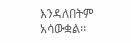እንዳለበትም አሳውቋል፡፡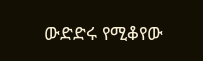ውድድሩ የሚቆየው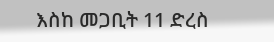እስከ መጋቢት 11 ድረስ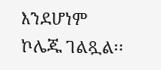እንደሆነም ኮሌጁ ገልጿል፡፡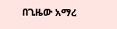በጊዜው አማረ